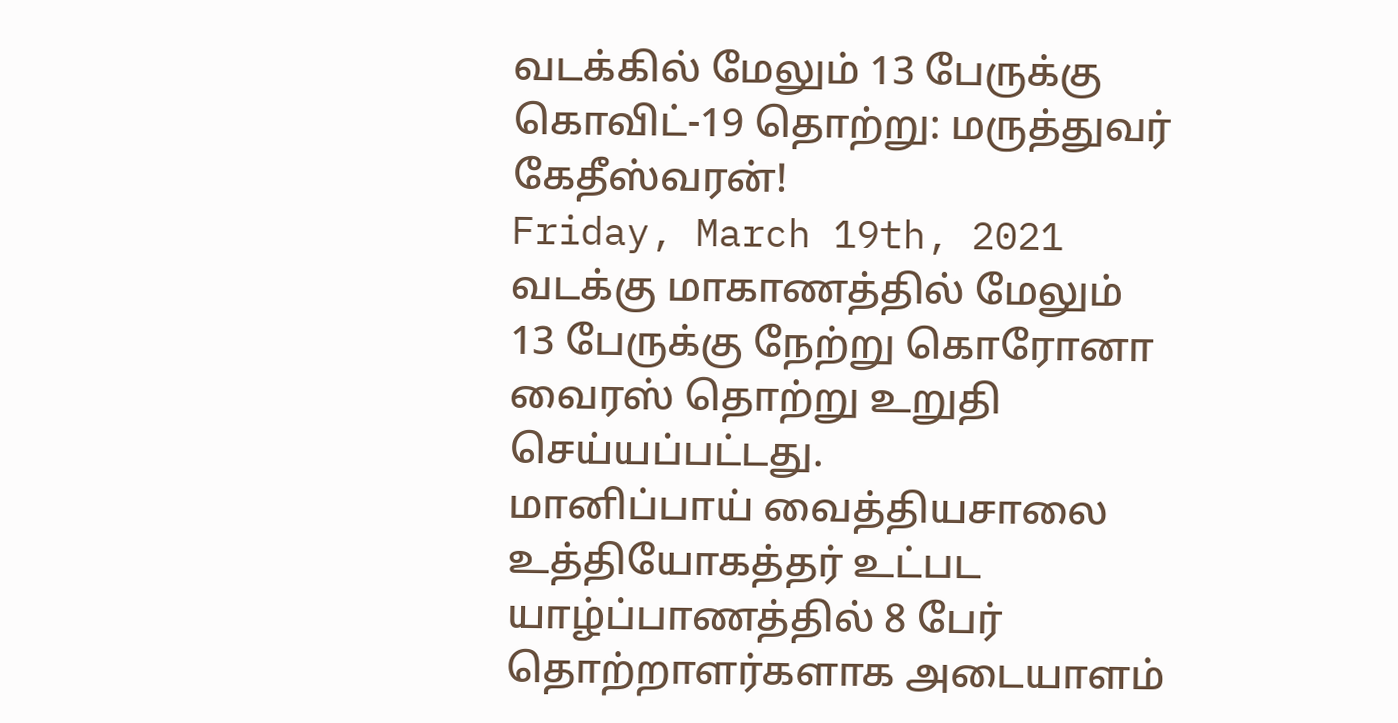வடக்கில் மேலும் 13 பேருக்கு கொவிட்-19 தொற்று: மருத்துவர் கேதீஸ்வரன்!
Friday, March 19th, 2021
வடக்கு மாகாணத்தில் மேலும் 13 பேருக்கு நேற்று கொரோனா வைரஸ் தொற்று உறுதி செய்யப்பட்டது.
மானிப்பாய் வைத்தியசாலை உத்தியோகத்தர் உட்பட யாழ்ப்பாணத்தில் 8 பேர் தொற்றாளர்களாக அடையாளம்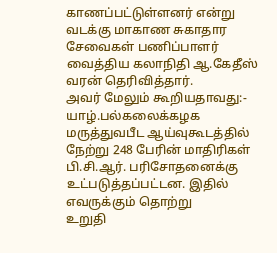காணப்பட்டுள்ளனர் என்று வடக்கு மாகாண சுகாதார சேவைகள் பணிப்பாளர் வைத்திய கலாநிதி ஆ.கேதீஸ் வரன் தெரிவித்தார்.
அவர் மேலும் கூறியதாவது:-
யாழ்.பல்கலைக்கழக மருத்துவபீட ஆய்வுகூடத்தில் நேற்று 248 பேரின் மாதிரிகள் பி.சி.ஆர். பரிசோதனைக்கு உட்படுத்தப்பட்டன. இதில் எவருக்கும் தொற்று
உறுதி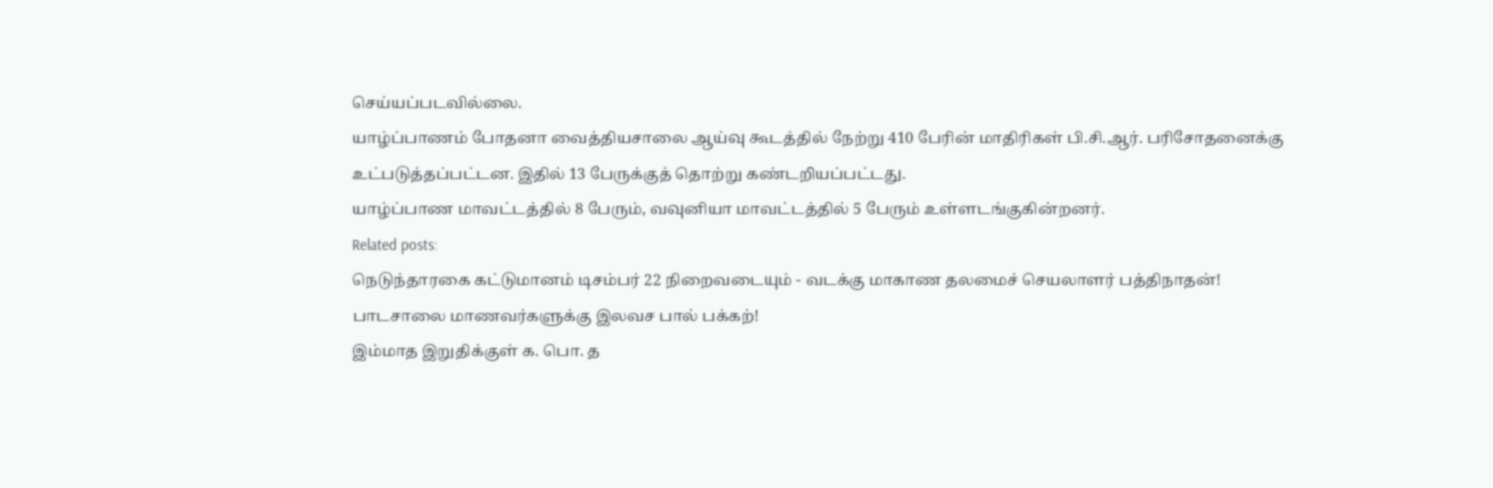செய்யப்படவில்லை.
யாழ்ப்பாணம் போதனா வைத்தியசாலை ஆய்வு கூடத்தில் நேற்று 410 பேரின் மாதிரிகள் பி.சி.ஆர். பரிசோதனைக்கு உட்படுத்தப்பட்டன. இதில் 13 பேருக்குத் தொற்று கண்டறியப்பட்டது.
யாழ்ப்பாண மாவட்டத்தில் 8 பேரும், வவுனியா மாவட்டத்தில் 5 பேரும் உள்ளடங்குகின்றனர்.
Related posts:
நெடுந்தாரகை கட்டுமானம் டிசம்பர் 22 நிறைவடையும் - வடக்கு மாகாண தலமைச் செயலாளர் பத்திநாதன்!
பாடசாலை மாணவர்களுக்கு இலவச பால் பக்கற்!
இம்மாத இறுதிக்குள் க. பொ. த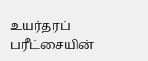உயர்தரப் பரீட்சையின்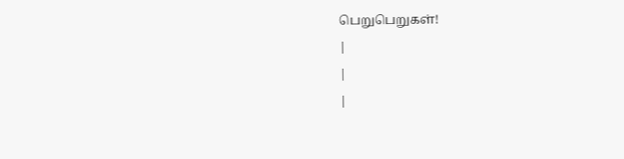பெறுபெறுகள்!
|
|
|